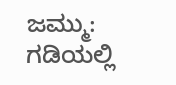ಜಮ್ಮು: ಗಡಿಯಲ್ಲಿ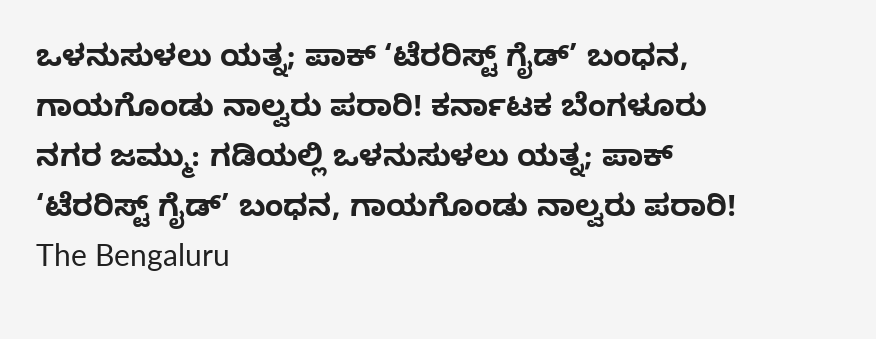ಒಳನುಸುಳಲು ಯತ್ನ; ಪಾಕ್ ‘ಟೆರರಿಸ್ಟ್ ಗೈಡ್’ ಬಂಧನ, ಗಾಯಗೊಂಡು ನಾಲ್ವರು ಪರಾರಿ! ಕರ್ನಾಟಕ ಬೆಂಗಳೂರು ನಗರ ಜಮ್ಮು: ಗಡಿಯಲ್ಲಿ ಒಳನುಸುಳಲು ಯತ್ನ; ಪಾಕ್ ‘ಟೆರರಿಸ್ಟ್ ಗೈಡ್’ ಬಂಧನ, ಗಾಯಗೊಂಡು ನಾಲ್ವರು ಪರಾರಿ! The Bengaluru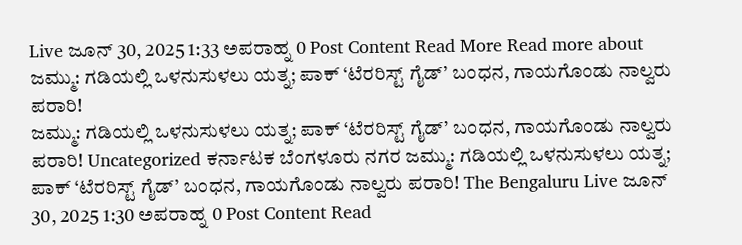Live ಜೂನ್ 30, 2025 1:33 ಅಪರಾಹ್ನ 0 Post Content Read More Read more about ಜಮ್ಮು: ಗಡಿಯಲ್ಲಿ ಒಳನುಸುಳಲು ಯತ್ನ; ಪಾಕ್ ‘ಟೆರರಿಸ್ಟ್ ಗೈಡ್’ ಬಂಧನ, ಗಾಯಗೊಂಡು ನಾಲ್ವರು ಪರಾರಿ!
ಜಮ್ಮು: ಗಡಿಯಲ್ಲಿ ಒಳನುಸುಳಲು ಯತ್ನ; ಪಾಕ್ ‘ಟೆರರಿಸ್ಟ್ ಗೈಡ್’ ಬಂಧನ, ಗಾಯಗೊಂಡು ನಾಲ್ವರು ಪರಾರಿ! Uncategorized ಕರ್ನಾಟಕ ಬೆಂಗಳೂರು ನಗರ ಜಮ್ಮು: ಗಡಿಯಲ್ಲಿ ಒಳನುಸುಳಲು ಯತ್ನ; ಪಾಕ್ ‘ಟೆರರಿಸ್ಟ್ ಗೈಡ್’ ಬಂಧನ, ಗಾಯಗೊಂಡು ನಾಲ್ವರು ಪರಾರಿ! The Bengaluru Live ಜೂನ್ 30, 2025 1:30 ಅಪರಾಹ್ನ 0 Post Content Read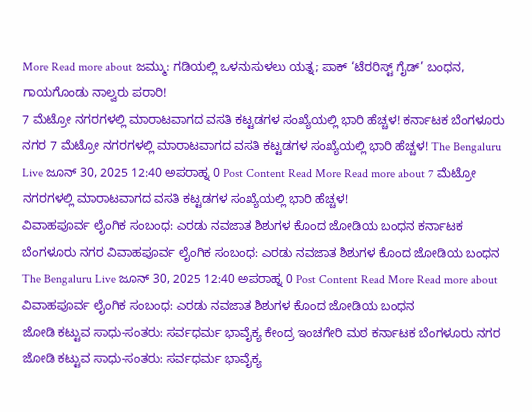More Read more about ಜಮ್ಮು: ಗಡಿಯಲ್ಲಿ ಒಳನುಸುಳಲು ಯತ್ನ; ಪಾಕ್ ‘ಟೆರರಿಸ್ಟ್ ಗೈಡ್’ ಬಂಧನ, ಗಾಯಗೊಂಡು ನಾಲ್ವರು ಪರಾರಿ!
7 ಮೆಟ್ರೋ ನಗರಗಳಲ್ಲಿ ಮಾರಾಟವಾಗದ ವಸತಿ ಕಟ್ಟಡಗಳ ಸಂಖ್ಯೆಯಲ್ಲಿ ಭಾರಿ ಹೆಚ್ಚಳ! ಕರ್ನಾಟಕ ಬೆಂಗಳೂರು ನಗರ 7 ಮೆಟ್ರೋ ನಗರಗಳಲ್ಲಿ ಮಾರಾಟವಾಗದ ವಸತಿ ಕಟ್ಟಡಗಳ ಸಂಖ್ಯೆಯಲ್ಲಿ ಭಾರಿ ಹೆಚ್ಚಳ! The Bengaluru Live ಜೂನ್ 30, 2025 12:40 ಅಪರಾಹ್ನ 0 Post Content Read More Read more about 7 ಮೆಟ್ರೋ ನಗರಗಳಲ್ಲಿ ಮಾರಾಟವಾಗದ ವಸತಿ ಕಟ್ಟಡಗಳ ಸಂಖ್ಯೆಯಲ್ಲಿ ಭಾರಿ ಹೆಚ್ಚಳ!
ವಿವಾಹಪೂರ್ವ ಲೈಂಗಿಕ ಸಂಬಂಧ: ಎರಡು ನವಜಾತ ಶಿಶುಗಳ ಕೊಂದ ಜೋಡಿಯ ಬಂಧನ ಕರ್ನಾಟಕ ಬೆಂಗಳೂರು ನಗರ ವಿವಾಹಪೂರ್ವ ಲೈಂಗಿಕ ಸಂಬಂಧ: ಎರಡು ನವಜಾತ ಶಿಶುಗಳ ಕೊಂದ ಜೋಡಿಯ ಬಂಧನ The Bengaluru Live ಜೂನ್ 30, 2025 12:40 ಅಪರಾಹ್ನ 0 Post Content Read More Read more about ವಿವಾಹಪೂರ್ವ ಲೈಂಗಿಕ ಸಂಬಂಧ: ಎರಡು ನವಜಾತ ಶಿಶುಗಳ ಕೊಂದ ಜೋಡಿಯ ಬಂಧನ
ಜೋಡಿ ಕಟ್ಟುವ ಸಾಧು-ಸಂತರು: ಸರ್ವಧರ್ಮ ಭಾವೈಕ್ಯ ಕೇಂದ್ರ ಇಂಚಗೇರಿ ಮಠ ಕರ್ನಾಟಕ ಬೆಂಗಳೂರು ನಗರ ಜೋಡಿ ಕಟ್ಟುವ ಸಾಧು-ಸಂತರು: ಸರ್ವಧರ್ಮ ಭಾವೈಕ್ಯ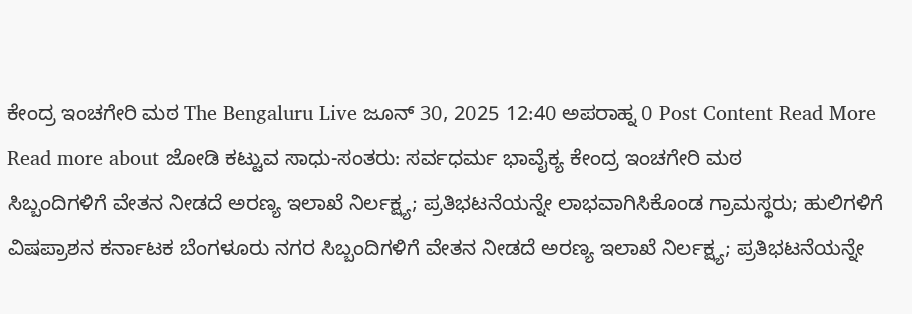ಕೇಂದ್ರ ಇಂಚಗೇರಿ ಮಠ The Bengaluru Live ಜೂನ್ 30, 2025 12:40 ಅಪರಾಹ್ನ 0 Post Content Read More Read more about ಜೋಡಿ ಕಟ್ಟುವ ಸಾಧು-ಸಂತರು: ಸರ್ವಧರ್ಮ ಭಾವೈಕ್ಯ ಕೇಂದ್ರ ಇಂಚಗೇರಿ ಮಠ
ಸಿಬ್ಬಂದಿಗಳಿಗೆ ವೇತನ ನೀಡದೆ ಅರಣ್ಯ ಇಲಾಖೆ ನಿರ್ಲಕ್ಷ್ಯ; ಪ್ರತಿಭಟನೆಯನ್ನೇ ಲಾಭವಾಗಿಸಿಕೊಂಡ ಗ್ರಾಮಸ್ಥರು; ಹುಲಿಗಳಿಗೆ ವಿಷಪ್ರಾಶನ ಕರ್ನಾಟಕ ಬೆಂಗಳೂರು ನಗರ ಸಿಬ್ಬಂದಿಗಳಿಗೆ ವೇತನ ನೀಡದೆ ಅರಣ್ಯ ಇಲಾಖೆ ನಿರ್ಲಕ್ಷ್ಯ; ಪ್ರತಿಭಟನೆಯನ್ನೇ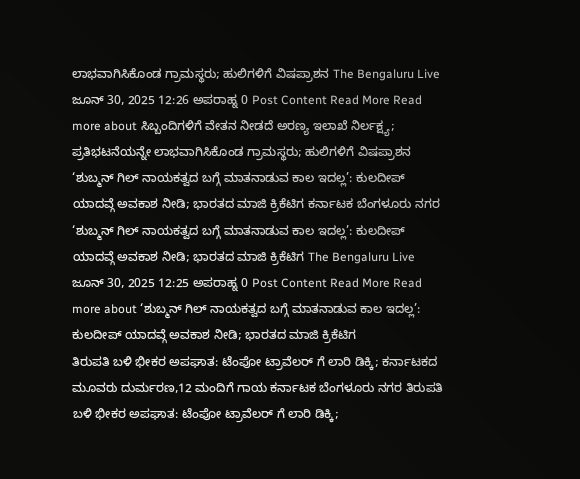ಲಾಭವಾಗಿಸಿಕೊಂಡ ಗ್ರಾಮಸ್ಥರು; ಹುಲಿಗಳಿಗೆ ವಿಷಪ್ರಾಶನ The Bengaluru Live ಜೂನ್ 30, 2025 12:26 ಅಪರಾಹ್ನ 0 Post Content Read More Read more about ಸಿಬ್ಬಂದಿಗಳಿಗೆ ವೇತನ ನೀಡದೆ ಅರಣ್ಯ ಇಲಾಖೆ ನಿರ್ಲಕ್ಷ್ಯ; ಪ್ರತಿಭಟನೆಯನ್ನೇ ಲಾಭವಾಗಿಸಿಕೊಂಡ ಗ್ರಾಮಸ್ಥರು; ಹುಲಿಗಳಿಗೆ ವಿಷಪ್ರಾಶನ
‘ಶುಬ್ಮನ್ ಗಿಲ್ ನಾಯಕತ್ವದ ಬಗ್ಗೆ ಮಾತನಾಡುವ ಕಾಲ ಇದಲ್ಲ’: ಕುಲದೀಪ್ ಯಾದವ್ಗೆ ಅವಕಾಶ ನೀಡಿ; ಭಾರತದ ಮಾಜಿ ಕ್ರಿಕೆಟಿಗ ಕರ್ನಾಟಕ ಬೆಂಗಳೂರು ನಗರ ‘ಶುಬ್ಮನ್ ಗಿಲ್ ನಾಯಕತ್ವದ ಬಗ್ಗೆ ಮಾತನಾಡುವ ಕಾಲ ಇದಲ್ಲ’: ಕುಲದೀಪ್ ಯಾದವ್ಗೆ ಅವಕಾಶ ನೀಡಿ; ಭಾರತದ ಮಾಜಿ ಕ್ರಿಕೆಟಿಗ The Bengaluru Live ಜೂನ್ 30, 2025 12:25 ಅಪರಾಹ್ನ 0 Post Content Read More Read more about ‘ಶುಬ್ಮನ್ ಗಿಲ್ ನಾಯಕತ್ವದ ಬಗ್ಗೆ ಮಾತನಾಡುವ ಕಾಲ ಇದಲ್ಲ’: ಕುಲದೀಪ್ ಯಾದವ್ಗೆ ಅವಕಾಶ ನೀಡಿ; ಭಾರತದ ಮಾಜಿ ಕ್ರಿಕೆಟಿಗ
ತಿರುಪತಿ ಬಳಿ ಭೀಕರ ಅಪಘಾತ: ಟೆಂಪೋ ಟ್ರಾವೆಲರ್ ಗೆ ಲಾರಿ ಡಿಕ್ಕಿ; ಕರ್ನಾಟಕದ ಮೂವರು ದುರ್ಮರಣ,12 ಮಂದಿಗೆ ಗಾಯ ಕರ್ನಾಟಕ ಬೆಂಗಳೂರು ನಗರ ತಿರುಪತಿ ಬಳಿ ಭೀಕರ ಅಪಘಾತ: ಟೆಂಪೋ ಟ್ರಾವೆಲರ್ ಗೆ ಲಾರಿ ಡಿಕ್ಕಿ;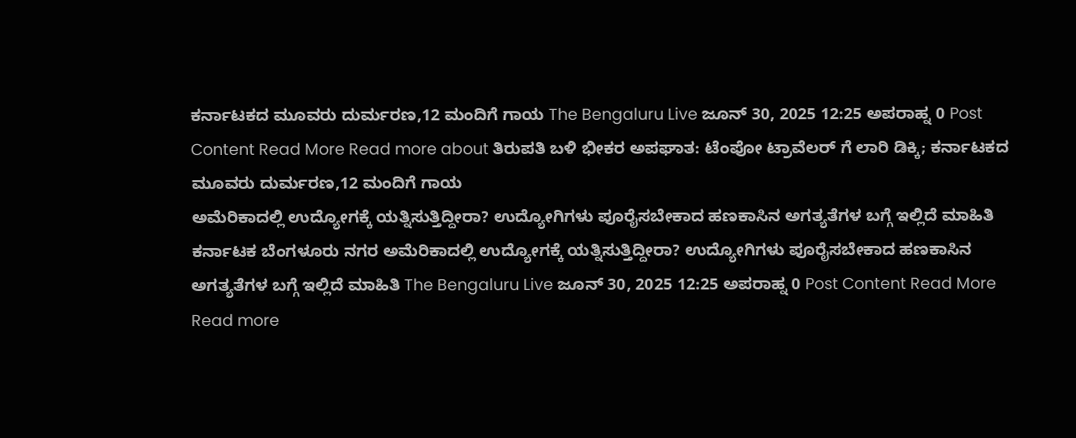ಕರ್ನಾಟಕದ ಮೂವರು ದುರ್ಮರಣ,12 ಮಂದಿಗೆ ಗಾಯ The Bengaluru Live ಜೂನ್ 30, 2025 12:25 ಅಪರಾಹ್ನ 0 Post Content Read More Read more about ತಿರುಪತಿ ಬಳಿ ಭೀಕರ ಅಪಘಾತ: ಟೆಂಪೋ ಟ್ರಾವೆಲರ್ ಗೆ ಲಾರಿ ಡಿಕ್ಕಿ; ಕರ್ನಾಟಕದ ಮೂವರು ದುರ್ಮರಣ,12 ಮಂದಿಗೆ ಗಾಯ
ಅಮೆರಿಕಾದಲ್ಲಿ ಉದ್ಯೋಗಕ್ಕೆ ಯತ್ನಿಸುತ್ತಿದ್ದೀರಾ? ಉದ್ಯೋಗಿಗಳು ಪೂರೈಸಬೇಕಾದ ಹಣಕಾಸಿನ ಅಗತ್ಯತೆಗಳ ಬಗ್ಗೆ ಇಲ್ಲಿದೆ ಮಾಹಿತಿ ಕರ್ನಾಟಕ ಬೆಂಗಳೂರು ನಗರ ಅಮೆರಿಕಾದಲ್ಲಿ ಉದ್ಯೋಗಕ್ಕೆ ಯತ್ನಿಸುತ್ತಿದ್ದೀರಾ? ಉದ್ಯೋಗಿಗಳು ಪೂರೈಸಬೇಕಾದ ಹಣಕಾಸಿನ ಅಗತ್ಯತೆಗಳ ಬಗ್ಗೆ ಇಲ್ಲಿದೆ ಮಾಹಿತಿ The Bengaluru Live ಜೂನ್ 30, 2025 12:25 ಅಪರಾಹ್ನ 0 Post Content Read More Read more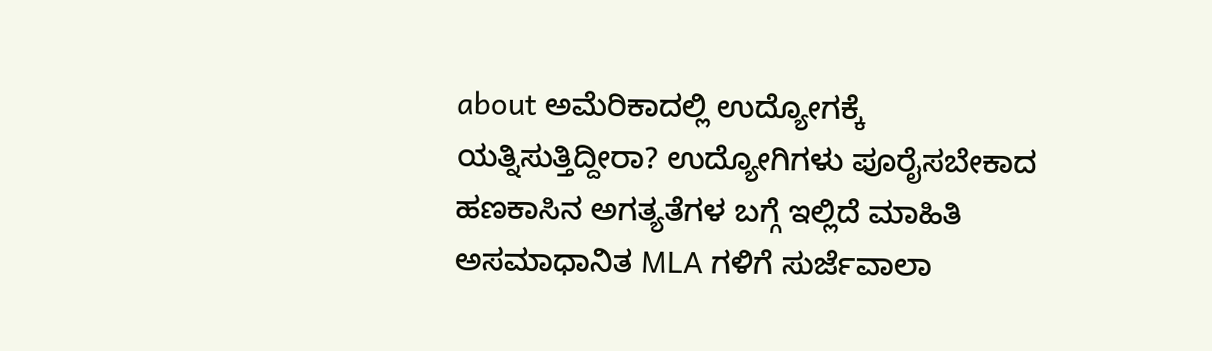about ಅಮೆರಿಕಾದಲ್ಲಿ ಉದ್ಯೋಗಕ್ಕೆ ಯತ್ನಿಸುತ್ತಿದ್ದೀರಾ? ಉದ್ಯೋಗಿಗಳು ಪೂರೈಸಬೇಕಾದ ಹಣಕಾಸಿನ ಅಗತ್ಯತೆಗಳ ಬಗ್ಗೆ ಇಲ್ಲಿದೆ ಮಾಹಿತಿ
ಅಸಮಾಧಾನಿತ MLA ಗಳಿಗೆ ಸುರ್ಜೆವಾಲಾ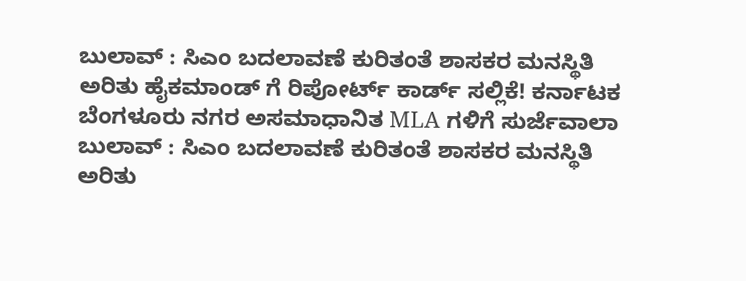ಬುಲಾವ್ : ಸಿಎಂ ಬದಲಾವಣೆ ಕುರಿತಂತೆ ಶಾಸಕರ ಮನಸ್ಥಿತಿ ಅರಿತು ಹೈಕಮಾಂಡ್ ಗೆ ರಿಪೋರ್ಟ್ ಕಾರ್ಡ್ ಸಲ್ಲಿಕೆ! ಕರ್ನಾಟಕ ಬೆಂಗಳೂರು ನಗರ ಅಸಮಾಧಾನಿತ MLA ಗಳಿಗೆ ಸುರ್ಜೆವಾಲಾ ಬುಲಾವ್ : ಸಿಎಂ ಬದಲಾವಣೆ ಕುರಿತಂತೆ ಶಾಸಕರ ಮನಸ್ಥಿತಿ ಅರಿತು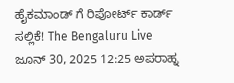ಹೈಕಮಾಂಡ್ ಗೆ ರಿಪೋರ್ಟ್ ಕಾರ್ಡ್ ಸಲ್ಲಿಕೆ! The Bengaluru Live ಜೂನ್ 30, 2025 12:25 ಅಪರಾಹ್ನ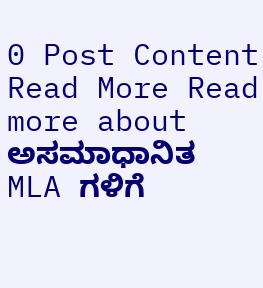0 Post Content Read More Read more about ಅಸಮಾಧಾನಿತ MLA ಗಳಿಗೆ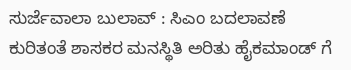ಸುರ್ಜೆವಾಲಾ ಬುಲಾವ್ : ಸಿಎಂ ಬದಲಾವಣೆ ಕುರಿತಂತೆ ಶಾಸಕರ ಮನಸ್ಥಿತಿ ಅರಿತು ಹೈಕಮಾಂಡ್ ಗೆ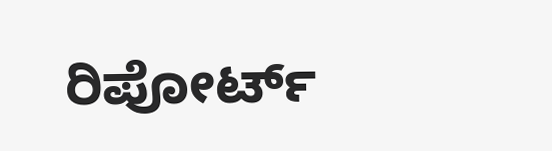ರಿಪೋರ್ಟ್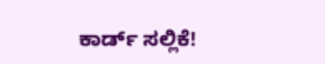ಕಾರ್ಡ್ ಸಲ್ಲಿಕೆ!